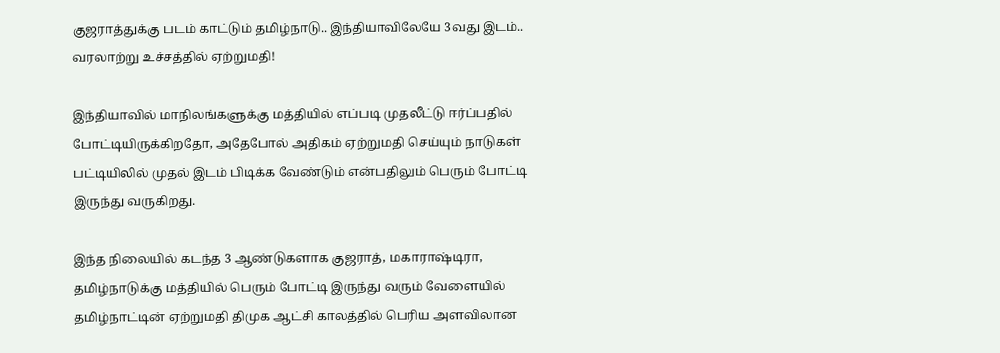குஜராத்துக்கு படம் காட்டும் தமிழ்நாடு.. இந்தியாவிலேயே 3வது இடம்.. வரலாற்று உச்சத்தில் ஏற்றுமதி!

இந்தியாவில் மாநிலங்களுக்கு மத்தியில் எப்படி முதலீட்டு ஈர்ப்பதில் போட்டியிருக்கிறதோ, அதேபோல் அதிகம் ஏற்றுமதி செய்யும் நாடுகள் பட்டியிலில் முதல் இடம் பிடிக்க வேண்டும் என்பதிலும் பெரும் போட்டி இருந்து வருகிறது.

இந்த நிலையில் கடந்த 3 ஆண்டுகளாக குஜராத், மகாராஷ்டிரா, தமிழ்நாடுக்கு மத்தியில் பெரும் போட்டி இருந்து வரும் வேளையில் தமிழ்நாட்டின் ஏற்றுமதி திமுக ஆட்சி காலத்தில் பெரிய அளவிலான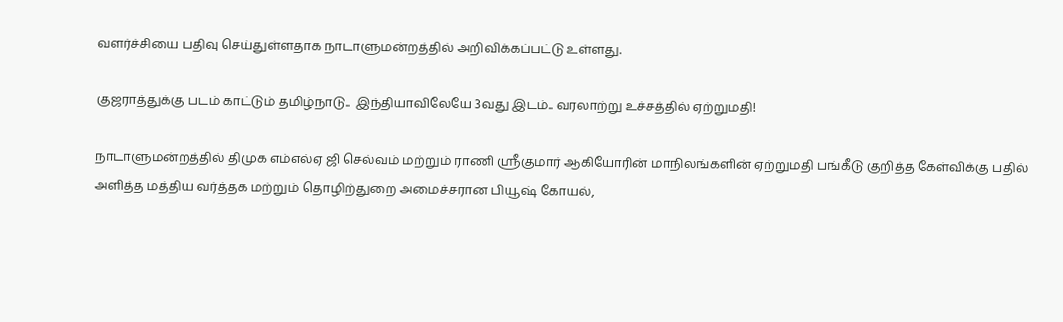வளர்ச்சியை பதிவு செய்துள்ளதாக நாடாளுமன்றத்தில் அறிவிக்கப்பட்டு உள்ளது.

குஜராத்துக்கு படம் காட்டும் தமிழ்நாடு..  இந்தியாவிலேயே 3வது இடம்.. வரலாற்று உச்சத்தில் ஏற்றுமதி!

நாடாளுமன்றத்தில் திமுக எம்எல்ஏ ஜி செல்வம் மற்றும் ராணி ஸ்ரீகுமார் ஆகியோரின் மாநிலங்களின் ஏற்றுமதி பங்கீடு குறித்த கேள்விக்கு பதில் அளித்த மத்திய வர்த்தக மற்றும் தொழிற்துறை அமைச்சரான பியூஷ் கோயல்,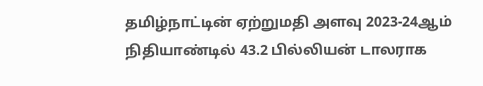தமிழ்நாட்டின் ஏற்றுமதி அளவு 2023-24ஆம் நிதியாண்டில் 43.2 பில்லியன் டாலராக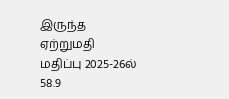இருந்த ஏற்றுமதி மதிப்பு 2025-26ல் 58.9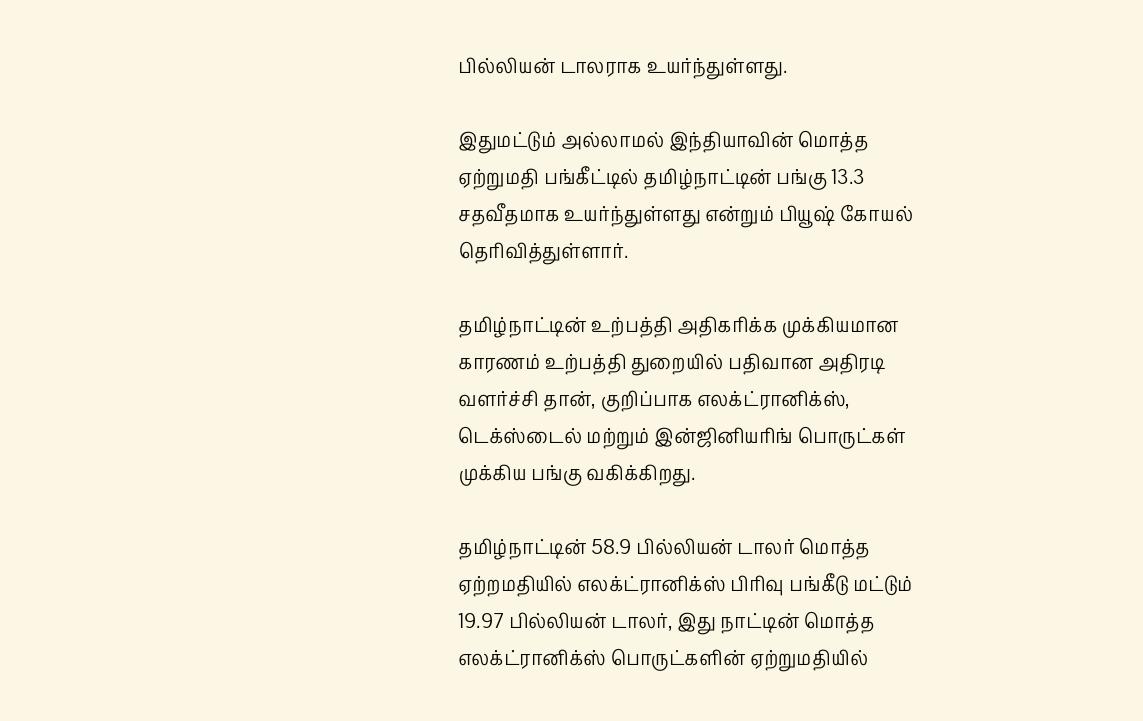பில்லியன் டாலராக உயர்ந்துள்ளது.

இதுமட்டும் அல்லாமல் இந்தியாவின் மொத்த ஏற்றுமதி பங்கீட்டில் தமிழ்நாட்டின் பங்கு 13.3 சதவீதமாக உயர்ந்துள்ளது என்றும் பியூஷ் கோயல் தெரிவித்துள்ளார்.

தமிழ்நாட்டின் உற்பத்தி அதிகரிக்க முக்கியமான காரணம் உற்பத்தி துறையில் பதிவான அதிரடி வளர்ச்சி தான், குறிப்பாக எலக்ட்ரானிக்ஸ், டெக்ஸ்டைல் மற்றும் இன்ஜினியரிங் பொருட்கள் முக்கிய பங்கு வகிக்கிறது.

தமிழ்நாட்டின் 58.9 பில்லியன் டாலர் மொத்த ஏற்றமதியில் எலக்ட்ரானிக்ஸ் பிரிவு பங்கீடு மட்டும் 19.97 பில்லியன் டாலர், இது நாட்டின் மொத்த எலக்ட்ரானிக்ஸ் பொருட்களின் ஏற்றுமதியில்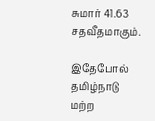சுமார் 41.63 சதவீதமாகும்.

இதேபோல் தமிழ்நாடு மற்ற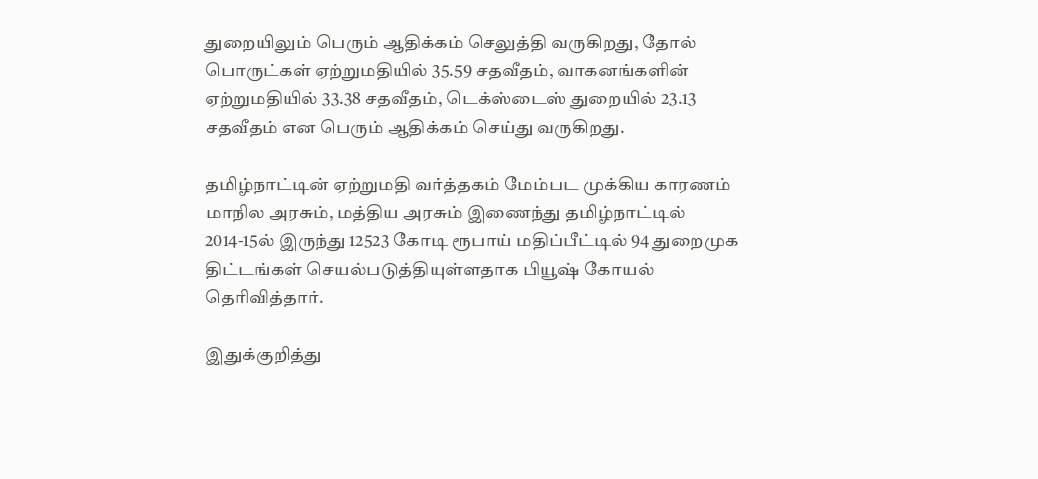துறையிலும் பெரும் ஆதிக்கம் செலுத்தி வருகிறது, தோல் பொருட்கள் ஏற்றுமதியில் 35.59 சதவீதம், வாகனங்களின் ஏற்றுமதியில் 33.38 சதவீதம், டெக்ஸ்டைஸ் துறையில் 23.13 சதவீதம் என பெரும் ஆதிக்கம் செய்து வருகிறது.

தமிழ்நாட்டின் ஏற்றுமதி வர்த்தகம் மேம்பட முக்கிய காரணம் மாநில அரசும், மத்திய அரசும் இணைந்து தமிழ்நாட்டில் 2014-15ல் இருந்து 12523 கோடி ரூபாய் மதிப்பீட்டில் 94 துறைமுக திட்டங்கள் செயல்படுத்தியுள்ளதாக பியூஷ் கோயல் தெரிவித்தார்.

இதுக்குறித்து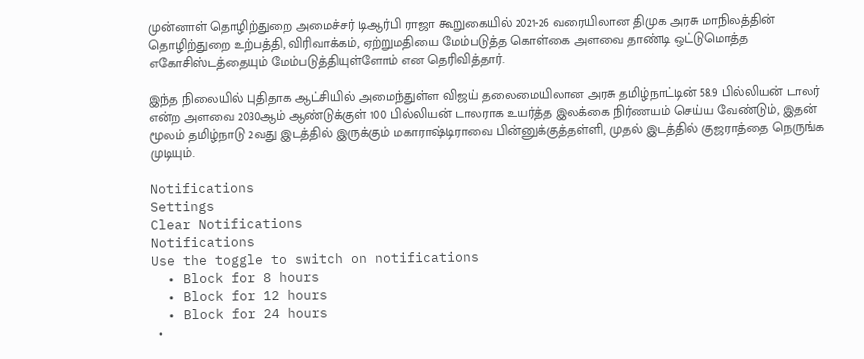முன்னாள் தொழிற்துறை அமைச்சர் டிஆர்பி ராஜா கூறுகையில் 2021-26 வரையிலான திமுக அரசு மாநிலத்தின் தொழிற்துறை உற்பத்தி, விரிவாக்கம், ஏற்றுமதியை மேம்படுத்த கொள்கை அளவை தாண்டி ஒட்டுமொத்த எகோசிஸ்டத்தையும் மேம்படுத்தியுள்ளோம் என தெரிவித்தார்.

இந்த நிலையில் புதிதாக ஆட்சியில் அமைந்துள்ள விஜய் தலைமையிலான அரசு தமிழ்நாட்டின் 58.9 பில்லியன் டாலர் என்ற அளவை 2030ஆம் ஆண்டுக்குள் 100 பில்லியன் டாலராக உயர்த்த இலக்கை நிர்ணயம் செய்ய வேண்டும், இதன் மூலம் தமிழ்நாடு 2வது இடத்தில் இருக்கும் மகாராஷ்டிராவை பின்னுக்குத்தள்ளி, முதல் இடத்தில் குஜராத்தை நெருங்க முடியும்.

Notifications
Settings
Clear Notifications
Notifications
Use the toggle to switch on notifications
  • Block for 8 hours
  • Block for 12 hours
  • Block for 24 hours
  •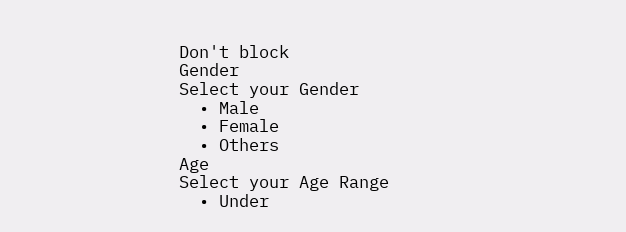Don't block
Gender
Select your Gender
  • Male
  • Female
  • Others
Age
Select your Age Range
  • Under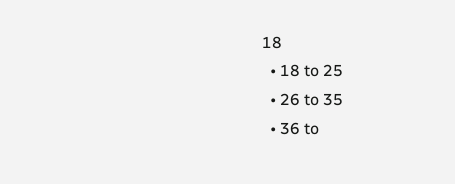18
  • 18 to 25
  • 26 to 35
  • 36 to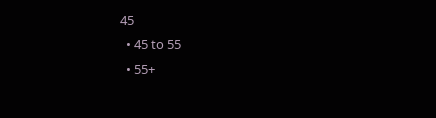45
  • 45 to 55
  • 55+